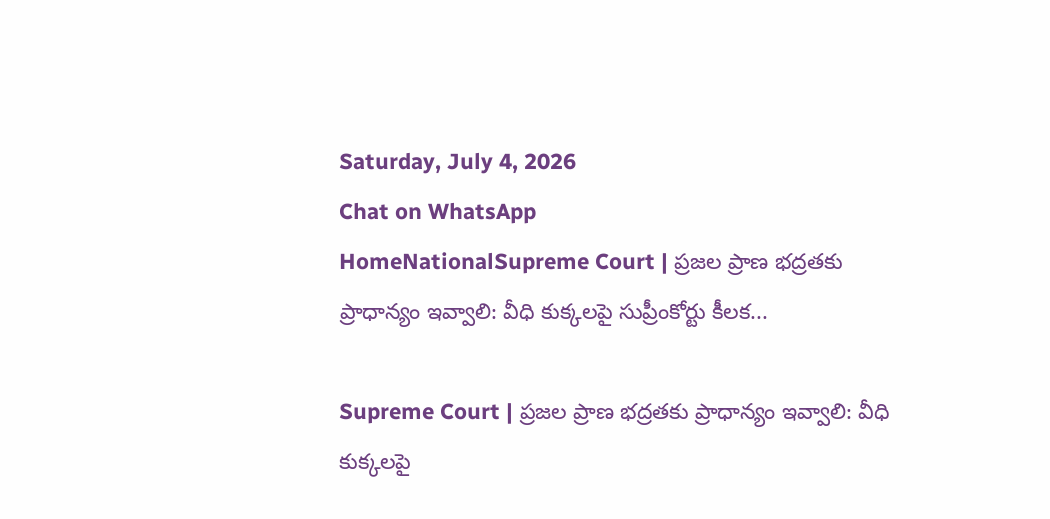Saturday, July 4, 2026
Chat on WhatsApp
HomeNationalSupreme Court | ప్రజల ప్రాణ భద్రతకు ప్రాధాన్యం ఇవ్వాలి: వీధి కుక్కలపై సుప్రీంకోర్టు కీలక...

Supreme Court | ప్రజల ప్రాణ భద్రతకు ప్రాధాన్యం ఇవ్వాలి: వీధి కుక్కలపై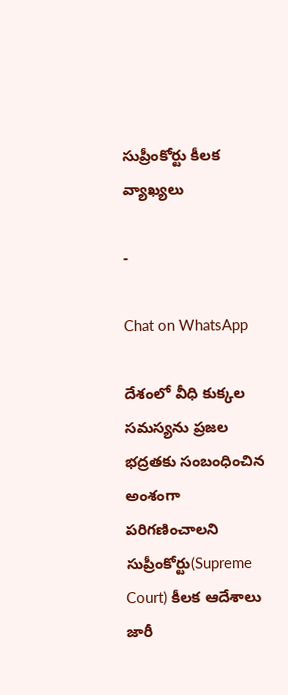సుప్రీంకోర్టు కీలక వ్యాఖ్యలు

-

Chat on WhatsApp

దేశంలో వీధి కుక్కల సమస్యను ప్రజల భద్రతకు సంబంధించిన అంశంగా పరిగణించాలని సుప్రీంకోర్టు(Supreme Court) కీలక ఆదేశాలు జారీ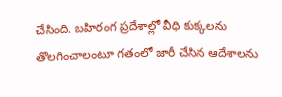చేసింది. బహిరంగ ప్రదేశాల్లో వీధి కుక్కలను తొలగించాలంటూ గతంలో జారీ చేసిన ఆదేశాలను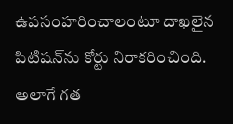ఉపసంహరించాలంటూ దాఖలైన పిటిషన్‌ను కోర్టు నిరాకరించింది. అలాగే గత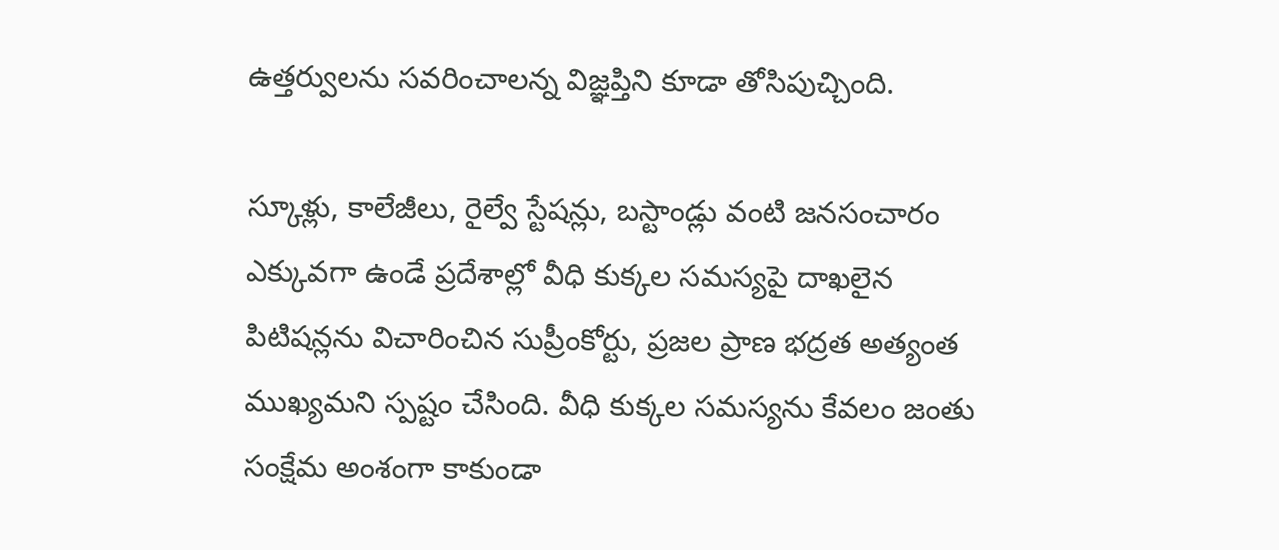ఉత్తర్వులను సవరించాలన్న విజ్ఞప్తిని కూడా తోసిపుచ్చింది.

స్కూళ్లు, కాలేజీలు, రైల్వే స్టేషన్లు, బస్టాండ్లు వంటి జనసంచారం ఎక్కువగా ఉండే ప్రదేశాల్లో వీధి కుక్కల సమస్యపై దాఖలైన పిటిషన్లను విచారించిన సుప్రీంకోర్టు, ప్రజల ప్రాణ భద్రత అత్యంత ముఖ్యమని స్పష్టం చేసింది. వీధి కుక్కల సమస్యను కేవలం జంతు సంక్షేమ అంశంగా కాకుండా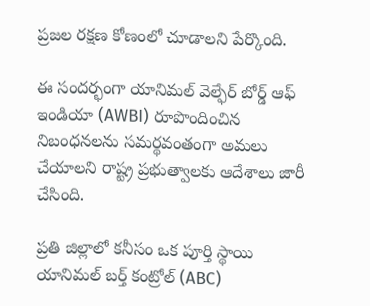ప్రజల రక్షణ కోణంలో చూడాలని పేర్కొంది.

ఈ సందర్భంగా యానిమల్ వెల్ఫేర్ బోర్డ్ ఆఫ్ ఇండియా (AWBI) రూపొందించిన నిబంధనలను సమర్థవంతంగా అమలు చేయాలని రాష్ట్ర ప్రభుత్వాలకు ఆదేశాలు జారీ చేసింది.

ప్రతి జిల్లాలో కనీసం ఒక పూర్తి స్థాయి యానిమల్ బర్త్ కంట్రోల్ (ABC)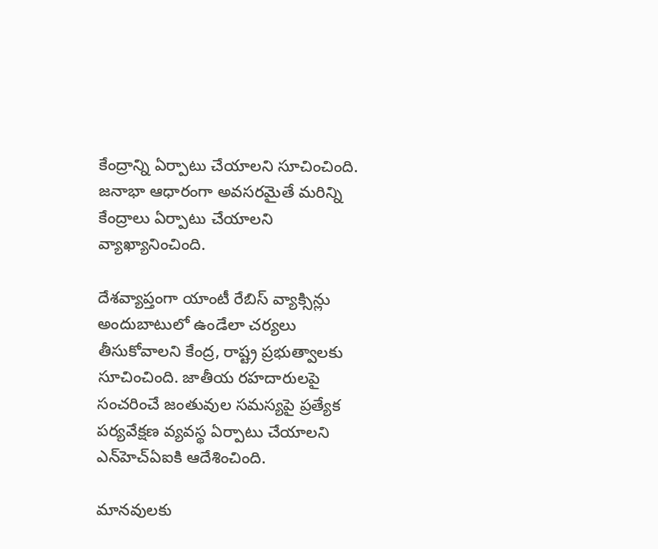కేంద్రాన్ని ఏర్పాటు చేయాలని సూచించింది. జనాభా ఆధారంగా అవసరమైతే మరిన్ని కేంద్రాలు ఏర్పాటు చేయాలని వ్యాఖ్యానించింది.

దేశవ్యాప్తంగా యాంటీ రేబిస్ వ్యాక్సిన్లు అందుబాటులో ఉండేలా చర్యలు తీసుకోవాలని కేంద్ర, రాష్ట్ర ప్రభుత్వాలకు సూచించింది. జాతీయ రహదారులపై సంచరించే జంతువుల సమస్యపై ప్రత్యేక పర్యవేక్షణ వ్యవస్థ ఏర్పాటు చేయాలని ఎన్‌హెచ్‌ఏఐకి ఆదేశించింది.

మానవులకు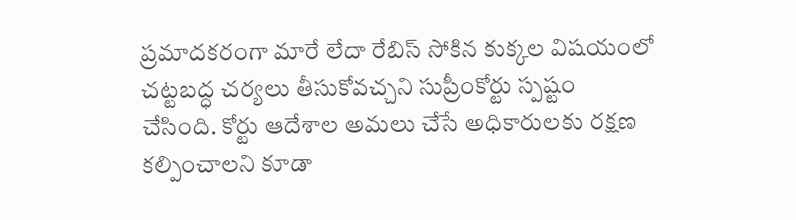ప్రమాదకరంగా మారే లేదా రేబిస్ సోకిన కుక్కల విషయంలో చట్టబద్ధ చర్యలు తీసుకోవచ్చని సుప్రీంకోర్టు స్పష్టం చేసింది. కోర్టు ఆదేశాల అమలు చేసే అధికారులకు రక్షణ కల్పించాలని కూడా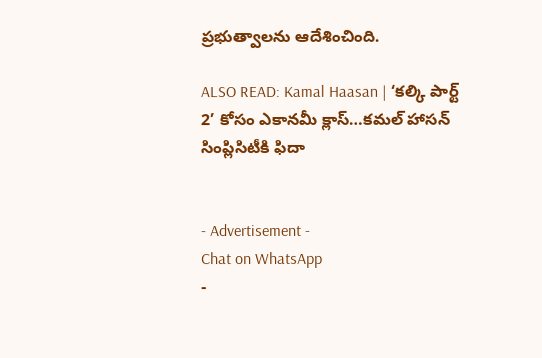ప్రభుత్వాలను ఆదేశించింది.

ALSO READ: Kamal Haasan | ‘కల్కి పార్ట్ 2’ కోసం ఎకానమీ క్లాస్‌…కమల్ హాసన్ సింప్లిసిటీకి ఫిదా


- Advertisement -
Chat on WhatsApp
-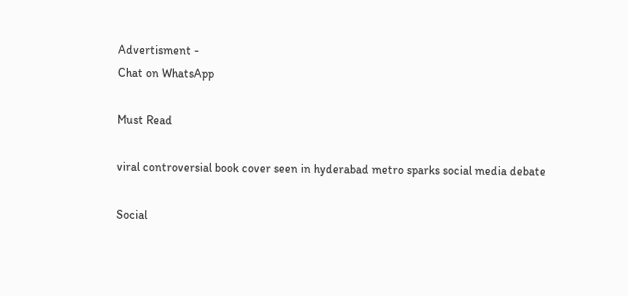Advertisment -
Chat on WhatsApp

Must Read

viral controversial book cover seen in hyderabad metro sparks social media debate

Social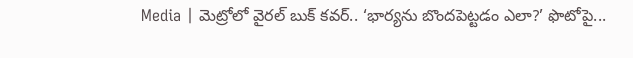Media | మెట్రోలో వైరల్ బుక్ కవర్.. ‘భార్యను బొందపెట్టడం ఎలా?’ ఫొటోపై...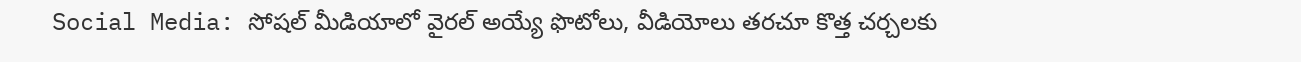Social Media: సోషల్ మీడియాలో వైరల్ అయ్యే ఫొటోలు, వీడియోలు తరచూ కొత్త చర్చలకు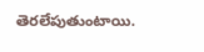తెరలేపుతుంటాయి.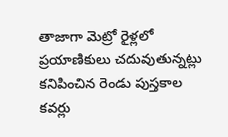తాజాగా మెట్రో రైళ్లలో ప్రయాణికులు చదువుతున్నట్లు కనిపించిన రెండు పుస్తకాల కవర్లు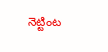నెట్టింట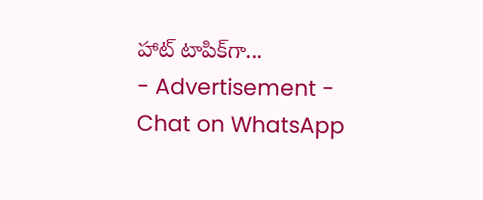హాట్ టాపిక్‌గా...
- Advertisement -
Chat on WhatsApp